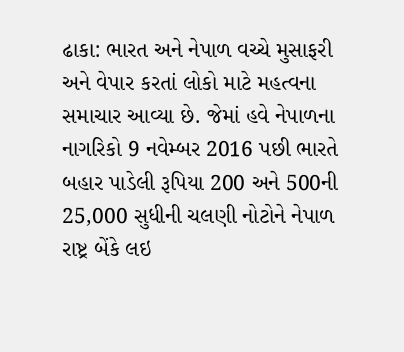ઢાકા: ભારત અને નેપાળ વચ્ચે મુસાફરી અને વેપાર કરતાં લોકો માટે મહત્વના સમાચાર આવ્યા છે. જેમાં હવે નેપાળના નાગરિકો 9 નવેમ્બર 2016 પછી ભારતે બહાર પાડેલી રૂપિયા 200 અને 500ની 25,000 સુધીની ચલણી નોટોને નેપાળ રાષ્ટ્ર બેંકે લઇ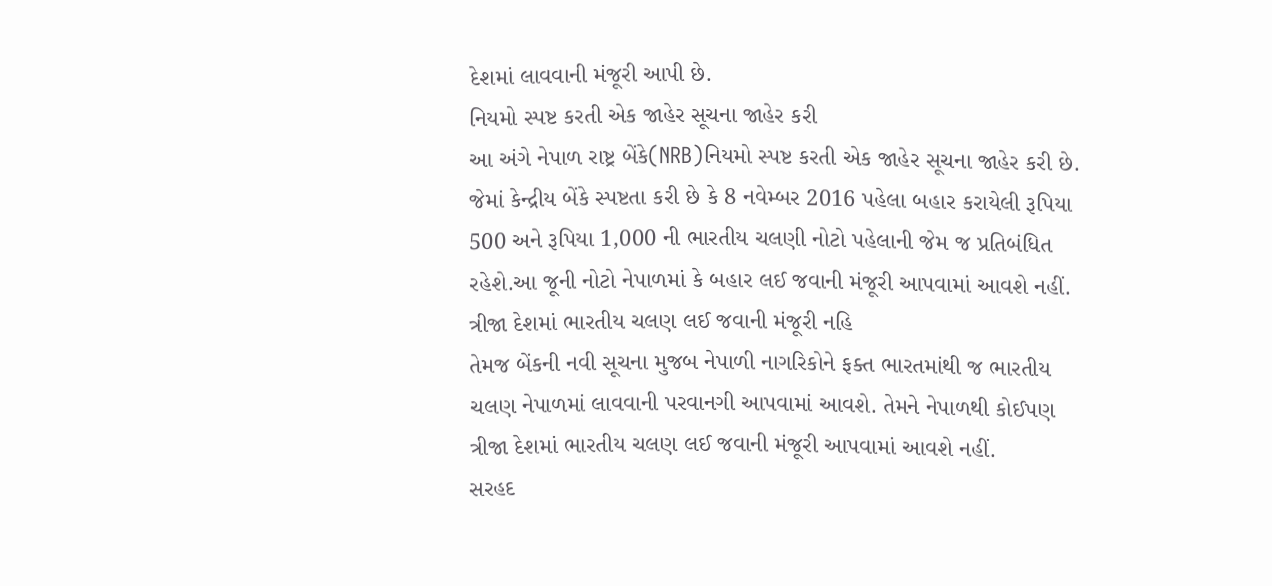દેશમાં લાવવાની મંજૂરી આપી છે.
નિયમો સ્પષ્ટ કરતી એક જાહેર સૂચના જાહેર કરી
આ અંગે નેપાળ રાષ્ટ્ર બેંકે(NRB)નિયમો સ્પષ્ટ કરતી એક જાહેર સૂચના જાહેર કરી છે. જેમાં કેન્દ્રીય બેંકે સ્પષ્ટતા કરી છે કે 8 નવેમ્બર 2016 પહેલા બહાર કરાયેલી રૂપિયા 500 અને રૂપિયા 1,000 ની ભારતીય ચલણી નોટો પહેલાની જેમ જ પ્રતિબંધિત રહેશે.આ જૂની નોટો નેપાળમાં કે બહાર લઈ જવાની મંજૂરી આપવામાં આવશે નહીં.
ત્રીજા દેશમાં ભારતીય ચલણ લઈ જવાની મંજૂરી નહિ
તેમજ બેંકની નવી સૂચના મુજબ નેપાળી નાગરિકોને ફક્ત ભારતમાંથી જ ભારતીય ચલણ નેપાળમાં લાવવાની પરવાનગી આપવામાં આવશે. તેમને નેપાળથી કોઈપણ ત્રીજા દેશમાં ભારતીય ચલણ લઈ જવાની મંજૂરી આપવામાં આવશે નહીં.
સરહદ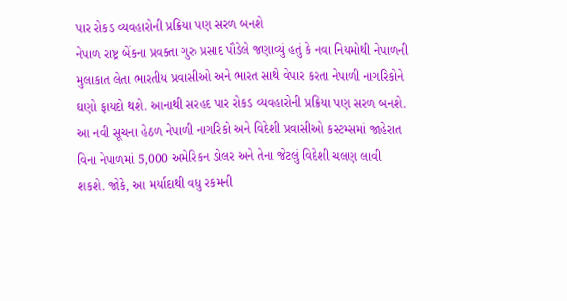પાર રોકડ વ્યવહારોની પ્રક્રિયા પણ સરળ બનશે
નેપાળ રાષ્ટ્ર બેંકના પ્રવક્તા ગુરુ પ્રસાદ પૌડેલે જણાવ્યું હતું કે નવા નિયમોથી નેપાળની મુલાકાત લેતા ભારતીય પ્રવાસીઓ અને ભારત સાથે વેપાર કરતા નેપાળી નાગરિકોને ઘણો ફાયદો થશે. આનાથી સરહદ પાર રોકડ વ્યવહારોની પ્રક્રિયા પણ સરળ બનશે.
આ નવી સૂચના હેઠળ નેપાળી નાગરિકો અને વિદેશી પ્રવાસીઓ કસ્ટમ્સમાં જાહેરાત વિના નેપાળમાં 5,000 અમેરિકન ડોલર અને તેના જેટલું વિદેશી ચલણ લાવી શકશે. જોકે, આ મર્યાદાથી વધુ રકમની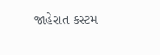જાહેરાત કસ્ટમ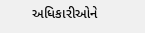અધિકારીઓને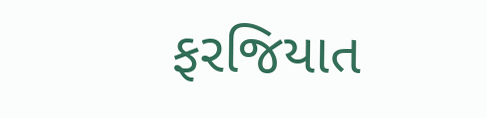ફરજિયાત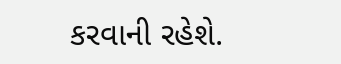કરવાની રહેશે.